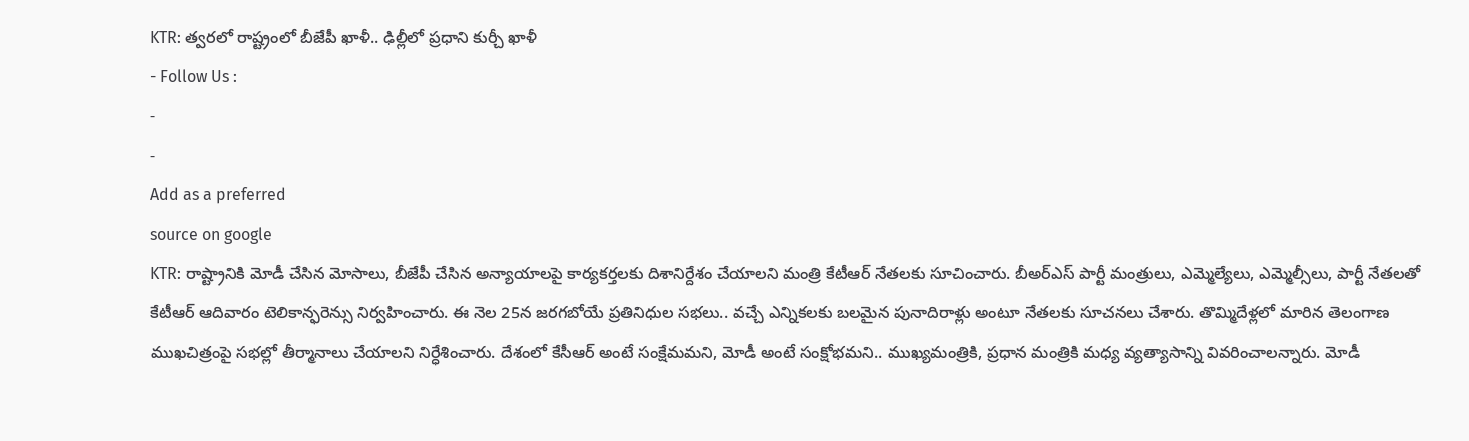KTR: త్వరలో రాష్ట్రంలో బీజేపీ ఖాళీ.. ఢిల్లీలో ప్రధాని కుర్చీ ఖాళీ
- Follow Us :
-
-
Add as a preferred
source on google
KTR: రాష్ట్రానికి మోడీ చేసిన మోసాలు, బీజేపీ చేసిన అన్యాయాలపై కార్యకర్తలకు దిశానిర్దేశం చేయాలని మంత్రి కేటీఆర్ నేతలకు సూచించారు. బీఅర్ఎస్ పార్టీ మంత్రులు, ఎమ్మెల్యేలు, ఎమ్మెల్సీలు, పార్టీ నేతలతో కేటీఆర్ ఆదివారం టెలికాన్ఫరెన్సు నిర్వహించారు. ఈ నెల 25న జరగబోయే ప్రతినిధుల సభలు.. వచ్చే ఎన్నికలకు బలమైన పునాదిరాళ్లు అంటూ నేతలకు సూచనలు చేశారు. తొమ్మిదేళ్లలో మారిన తెలంగాణ ముఖచిత్రంపై సభల్లో తీర్మానాలు చేయాలని నిర్ధేశించారు. దేశంలో కేసీఆర్ అంటే సంక్షేమమని, మోడీ అంటే సంక్షోభమని.. ముఖ్యమంత్రికి, ప్రధాన మంత్రికి మధ్య వ్యత్యాసాన్ని వివరించాలన్నారు. మోడీ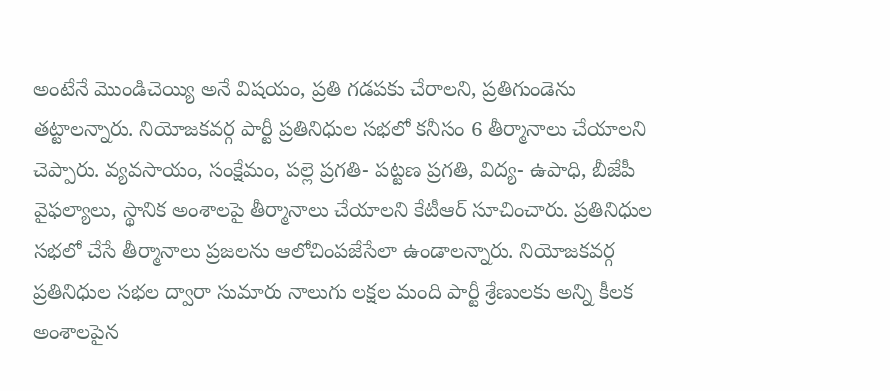అంటేనే మొండిచెయ్యి అనే విషయం, ప్రతి గడపకు చేరాలని, ప్రతిగుండెను తట్టాలన్నారు. నియోజకవర్గ పార్టీ ప్రతినిధుల సభలో కనీసం 6 తీర్మానాలు చేయాలని చెప్పారు. వ్యవసాయం, సంక్షేమం, పల్లె ప్రగతి- పట్టణ ప్రగతి, విద్య- ఉపాధి, బీజేపీ వైఫల్యాలు, స్థానిక అంశాలపై తీర్మానాలు చేయాలని కేటీఆర్ సూచించారు. ప్రతినిధుల సభలో చేసే తీర్మానాలు ప్రజలను ఆలోచింపజేసేలా ఉండాలన్నారు. నియోజకవర్గ ప్రతినిధుల సభల ద్వారా సుమారు నాలుగు లక్షల మంది పార్టీ శ్రేణులకు అన్ని కీలక అంశాలపైన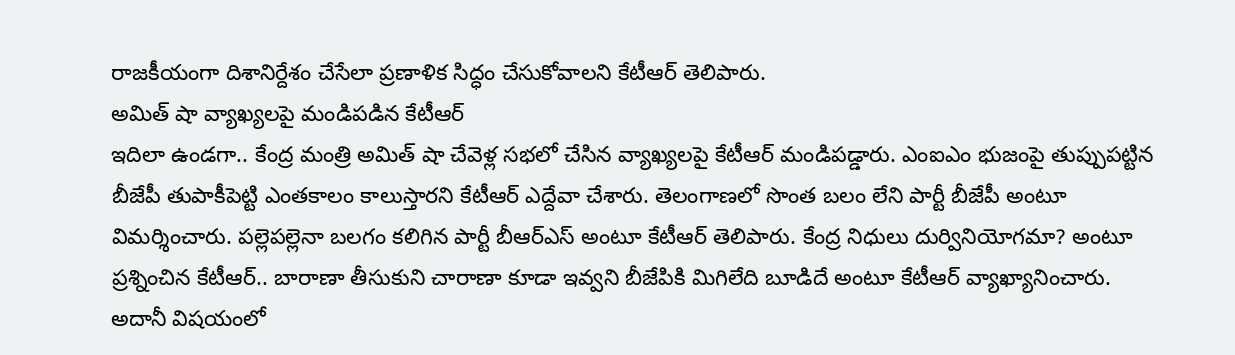రాజకీయంగా దిశానిర్దేశం చేసేలా ప్రణాళిక సిద్ధం చేసుకోవాలని కేటీఆర్ తెలిపారు.
అమిత్ షా వ్యాఖ్యలపై మండిపడిన కేటీఆర్
ఇదిలా ఉండగా.. కేంద్ర మంత్రి అమిత్ షా చేవెళ్ల సభలో చేసిన వ్యాఖ్యలపై కేటీఆర్ మండిపడ్డారు. ఎంఐఎం భుజంపై తుప్పుపట్టిన బీజేపీ తుపాకీపెట్టి ఎంతకాలం కాలుస్తారని కేటీఆర్ ఎద్దేవా చేశారు. తెలంగాణలో సొంత బలం లేని పార్టీ బీజేపీ అంటూ విమర్శించారు. పల్లెపల్లెనా బలగం కలిగిన పార్టీ బీఆర్ఎస్ అంటూ కేటీఆర్ తెలిపారు. కేంద్ర నిధులు దుర్వినియోగమా? అంటూ ప్రశ్నించిన కేటీఆర్.. బారాణా తీసుకుని చారాణా కూడా ఇవ్వని బీజేపికి మిగిలేది బూడిదే అంటూ కేటీఆర్ వ్యాఖ్యానించారు. అదానీ విషయంలో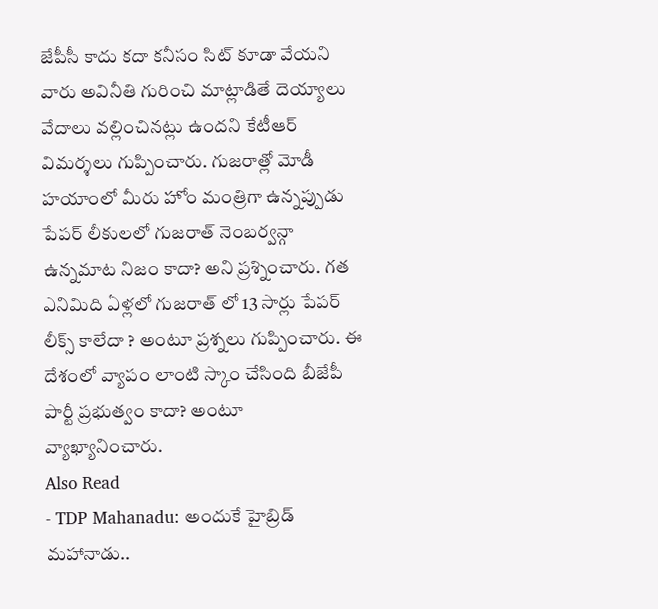జేపీసీ కాదు కదా కనీసం సిట్ కూడా వేయని వారు అవినీతి గురించి మాట్లాడితే దెయ్యాలు వేదాలు వల్లించినట్లు ఉందని కేటీఆర్ విమర్శలు గుప్పించారు. గుజరాత్లో మోడీ హయాంలో మీరు హోం మంత్రిగా ఉన్నప్పుడు పేపర్ లీకులలో గుజరాత్ నెంబర్వన్గా ఉన్నమాట నిజం కాదా? అని ప్రశ్నించారు. గత ఎనిమిది ఏళ్లలో గుజరాత్ లో 13 సార్లు పేపర్ లీక్స్ కాలేదా ? అంటూ ప్రశ్నలు గుప్పించారు. ఈ దేశంలో వ్యాపం లాంటి స్కాం చేసింది బీజేపీ పార్టీ ప్రభుత్వం కాదా? అంటూ వ్యాఖ్యానించారు.
Also Read
- TDP Mahanadu: అందుకే హైబ్రిడ్ మహానాడు..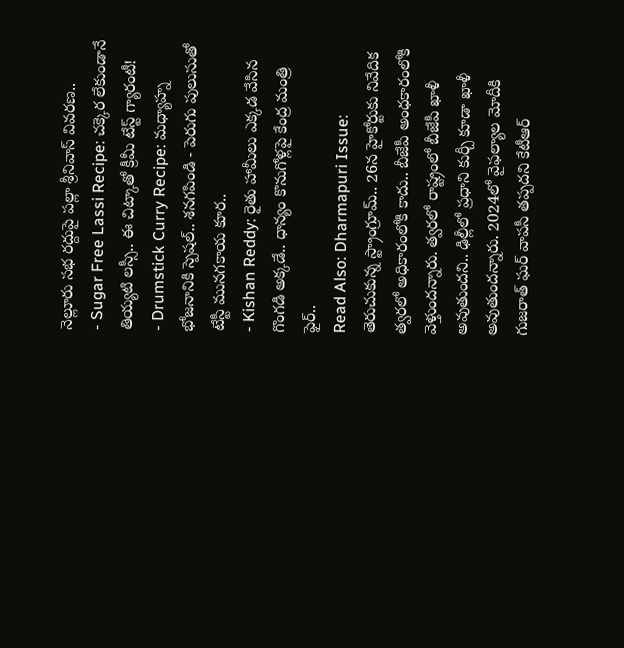నెల్లూరు సభ రద్దుపై పల్లా శ్రీనివాస్ వివరణ..
- Sugar Free Lassi Recipe: చక్కెర లేకుండానే తియ్యటి లస్సీ.. ఈ చిట్కాతో క్రీమీ టేస్ట్ గ్యారంటీ!
- Drumstick Curry Recipe: మధ్యాహ్న భోజనానికి స్పెషల్.. శనగపిండి - పెరుగు పులుసుతో టేస్టీ మునగకాయ కూర..
- Kishan Reddy: రైతు హామీలు ఎక్కడ వేసిన గొంగడి అక్కడే.. ధాన్యం కొనుగోళ్లపై కేంద్ర మంత్రి ఫైర్..
Read Also: Dharmapuri Issue: తెరుచుకున్న స్ట్రాంగ్రూమ్.. 26న హైకోర్టుకు నివేదిక
త్వరలో అధికారంలోకి కాదు.. బీజేపీ అంధకారంలోకి వెళ్తుందన్నారు. త్వరలో రాష్ట్రంలో బీజేపీ ఖాళీ అవుతుందని.. ఢిల్లీలో ప్రధాని కుర్చీ కూడా ఖాళీ అవుతుందన్నారు. 2024లో వైఫల్యాల మోదీకి గుజరాత్ ఘర్ వాపసీ తప్పదని కేటీఆర్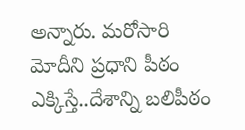అన్నారు. మరోసారి మోదీని ప్రధాని పీఠం ఎక్కిస్తే..దేశాన్ని బలిపీఠం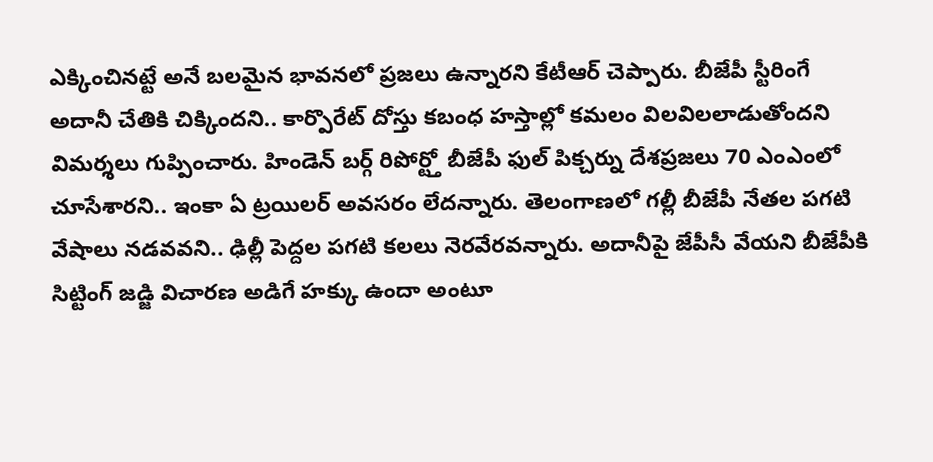ఎక్కించినట్టే అనే బలమైన భావనలో ప్రజలు ఉన్నారని కేటీఆర్ చెప్పారు. బీజేపీ స్టీరింగే అదానీ చేతికి చిక్కిందని.. కార్పొరేట్ దోస్తు కబంధ హస్తాల్లో కమలం విలవిలలాడుతోందని విమర్శలు గుప్పించారు. హిండెన్ బర్గ్ రిపోర్ట్తో బీజేపీ ఫుల్ పిక్చర్ను దేశప్రజలు 70 ఎంఎంలో చూసేశారని.. ఇంకా ఏ ట్రయిలర్ అవసరం లేదన్నారు. తెలంగాణలో గల్లీ బీజేపీ నేతల పగటి వేషాలు నడవవని.. ఢిల్లీ పెద్దల పగటి కలలు నెరవేరవన్నారు. అదానీపై జేపీసీ వేయని బీజేపీకి సిట్టింగ్ జడ్జి విచారణ అడిగే హక్కు ఉందా అంటూ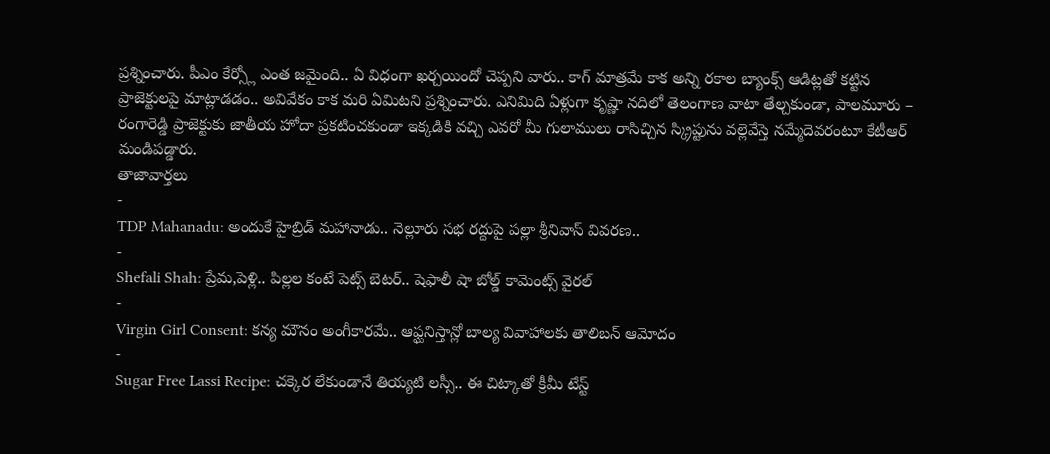ప్రశ్నించారు. పీఎం కేర్స్లో ఎంత జమైంది.. ఏ విధంగా ఖర్చయిందో చెప్పని వారు.. కాగ్ మాత్రమే కాక అన్ని రకాల బ్యాంక్స్ ఆడిట్లతో కట్టిన ప్రాజెక్టులపై మాట్లాడడం.. అవివేకం కాక మరి ఏమిటని ప్రశ్నించారు. ఎనిమిది ఏళ్లుగా కృష్ణా నదిలో తెలంగాణ వాటా తేల్చకుండా, పాలమూరు – రంగారెడ్డి ప్రాజెక్టుకు జాతీయ హోదా ప్రకటించకుండా ఇక్కడికి వచ్చి ఎవరో మీ గులాములు రాసిచ్చిన స్క్రిప్టును వల్లెవేస్తె నమ్మేదెవరంటూ కేటీఆర్ మండిపడ్డారు.
తాజావార్తలు
-
TDP Mahanadu: అందుకే హైబ్రిడ్ మహానాడు.. నెల్లూరు సభ రద్దుపై పల్లా శ్రీనివాస్ వివరణ..
-
Shefali Shah: ప్రేమ,పెళ్లి.. పిల్లల కంటే పెట్స్ బెటర్.. షెఫాలీ షా బోల్డ్ కామెంట్స్ వైరల్
-
Virgin Girl Consent: కన్య మౌనం అంగీకారమే.. ఆఫ్ఘనిస్తాన్లో బాల్య వివాహాలకు తాలిబన్ ఆమోదం
-
Sugar Free Lassi Recipe: చక్కెర లేకుండానే తియ్యటి లస్సీ.. ఈ చిట్కాతో క్రీమీ టేస్ట్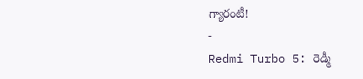గ్యారంటీ!
-
Redmi Turbo 5: రెడ్మీ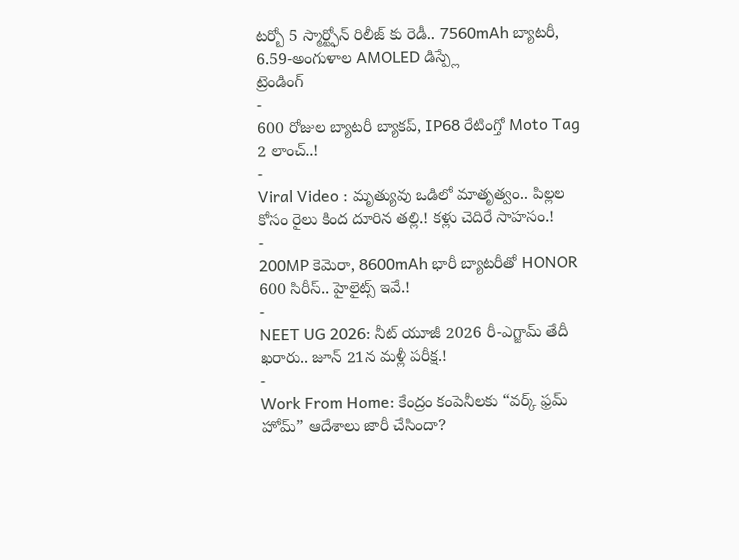టర్బో 5 స్మార్ట్ఫోన్ రిలీజ్ కు రెడీ.. 7560mAh బ్యాటరీ, 6.59-అంగుళాల AMOLED డిస్ప్లే
ట్రెండింగ్
-
600 రోజుల బ్యాటరీ బ్యాకప్, IP68 రేటింగ్తో Moto Tag 2 లాంచ్..!
-
Viral Video : మృత్యువు ఒడిలో మాతృత్వం.. పిల్లల కోసం రైలు కింద దూరిన తల్లి.! కళ్లు చెదిరే సాహసం.!
-
200MP కెమెరా, 8600mAh భారీ బ్యాటరీతో HONOR 600 సిరీస్.. హైలైట్స్ ఇవే.!
-
NEET UG 2026: నీట్ యూజీ 2026 రీ-ఎగ్జామ్ తేదీ ఖరారు.. జూన్ 21న మళ్లీ పరీక్ష.!
-
Work From Home: కేంద్రం కంపెనీలకు “వర్క్ ఫ్రమ్ హోమ్” ఆదేశాలు జారీ చేసిందా?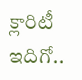క్లారిటీ ఇదిగో..